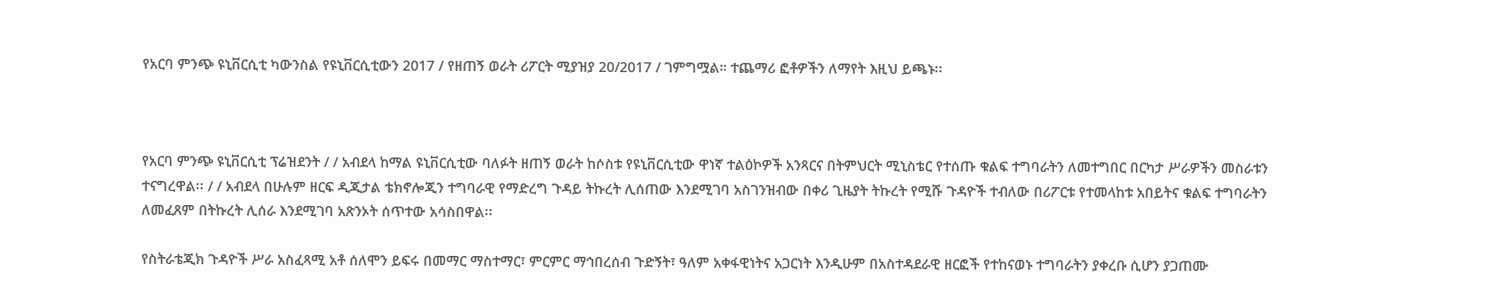የአርባ ምንጭ ዩኒቨርሲቲ ካውንስል የዩኒቨርሲቲውን 2017 / የዘጠኝ ወራት ሪፖርት ሚያዝያ 20/2017 / ገምግሟል። ተጨማሪ ፎቶዎችን ለማየት እዚህ ይጫኑ፡፡



የአርባ ምንጭ ዩኒቨርሲቲ ፕሬዝደንት / / አብደላ ከማል ዩኒቨርሲቲው ባለፉት ዘጠኝ ወራት ከሶስቱ የዩኒቨርሲቲው ዋነኛ ተልዕኮዎች አንጻርና በትምህርት ሚኒስቴር የተሰጡ ቁልፍ ተግባራትን ለመተግበር በርካታ ሥራዎችን መስራቱን ተናግረዋል፡፡ / / አብደላ በሁሉም ዘርፍ ዲጂታል ቴክኖሎጂን ተግባራዊ የማድረግ ጉዳይ ትኩረት ሊሰጠው እንደሚገባ አስገንዝብው በቀሪ ጊዜያት ትኩረት የሚሹ ጉዳዮች ተብለው በሪፖርቱ የተመላከቱ አበይትና ቁልፍ ተግባራትን ለመፈጸም በትኩረት ሊሰራ እንደሚገባ አጽንኦት ሰጥተው አሳስበዋል፡፡

የስትራቴጂክ ጉዳዮች ሥራ አስፈጻሚ አቶ ሰለሞን ይፍሩ በመማር ማስተማር፣ ምርምር ማኅበረሰብ ጉድኝት፣ ዓለም አቀፋዊነትና አጋርነት እንዲሁም በአስተዳደራዊ ዘርፎች የተከናወኑ ተግባራትን ያቀረቡ ሲሆን ያጋጠሙ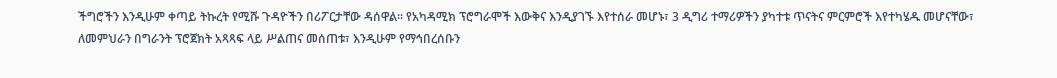ችግሮችን እንዲሁም ቀጣይ ትኩረት የሚሹ ጉዳዮችን በሪፖርታቸው ዳሰዋል፡፡ የአካዳሚክ ፕሮግራሞች እውቅና እንዲያገኙ እየተሰራ መሆኑ፣ 3 ዲግሪ ተማሪዎችን ያካተቱ ጥናትና ምርምሮች እየተካሄዱ መሆናቸው፣ ለመምህራን በግራንት ፕሮጀክት አጻጻፍ ላይ ሥልጠና መሰጠቱ፣ እንዲሁም የማኅበረሰቡን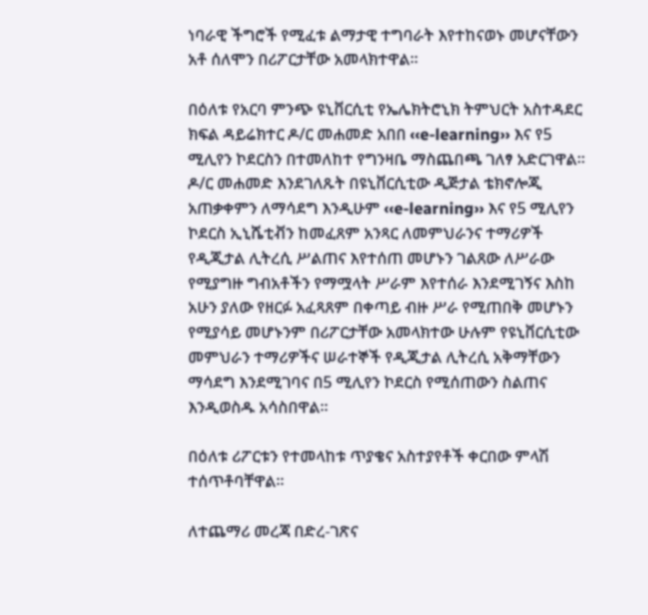ነባራዊ ችግሮች የሚፈቱ ልማታዊ ተግባራት እየተከናወኑ መሆናቸውን አቶ ሰለሞን በሪፖርታቸው አመላክተዋል፡፡

በዕለቱ የአርባ ምንጭ ዩኒቨርሲቲ የኤሌክትሮኒክ ትምህርት አስተዳደር ክፍል ዳይሬክተር ዶ/ር መሐመድ አበበ ‹‹e-learning›› እና የ5 ሚሊየን ኮደርስን በተመለከተ የግንዛቤ ማስጨበጫ ገለፃ አድርገዋል። ዶ/ር መሐመድ እንደገለጹት በዩኒቨርሲቲው ዲጅታል ቴክኖሎጂ አጠቃቀምን ለማሳደግ እንዲሁም ‹‹e-learning›› እና የ5 ሚሊየን ኮደርስ ኢኒሼቲቭን ከመፈጸም አንጻር ለመምህራንና ተማሪዎች የዲጂታል ሊትረሲ ሥልጠና እየተሰጠ መሆኑን ገልጸው ለሥራው የሚያግዙ ግብአቶችን የማሟላት ሥራም እየተሰራ እንደሚገኝና እስከ አሁን ያለው የዘርፉ አፈጻጸም በቀጣይ ብዙ ሥራ የሚጠበቅ መሆኑን የሚያሳይ መሆኑንም በሪፖርታቸው አመላክተው ሁሉም የዩኒቨርሲቲው መምህራን ተማሪዎችና ሠራተኞች የዲጂታል ሊትረሲ አቅማቸውን ማሳደግ እንደሚገባና በ5 ሚሊየን ኮደርስ የሚሰጠውን ስልጠና እንዲወስዱ አሳስበዋል፡፡

በዕለቱ ሪፖርቱን የተመላከቱ ጥያቄና አስተያየቶች ቀርበው ምላሽ ተሰጥቶባቸዋል፡፡

ለተጨማሪ መረጃ በድረ-ገጽና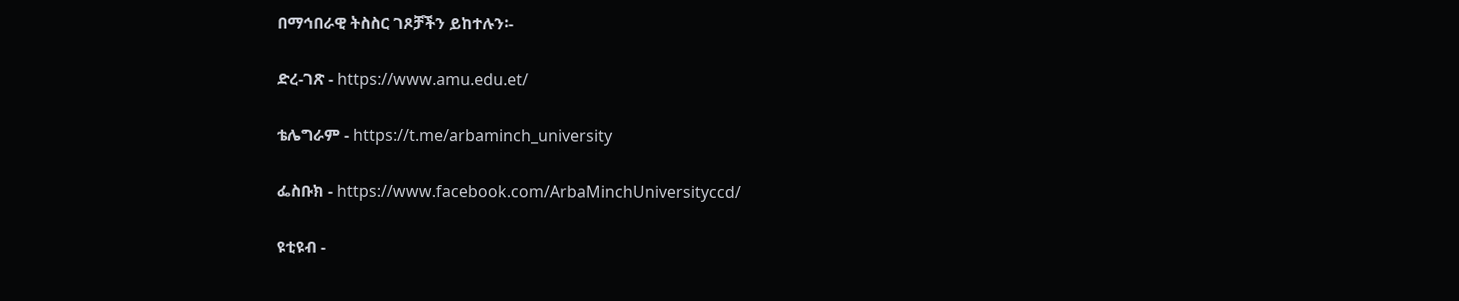በማኅበራዊ ትስስር ገጾቻችን ይከተሉን፡-

ድረ-ገጽ - https://www.amu.edu.et/

ቴሌግራም - https://t.me/arbaminch_university

ፌስቡክ - https://www.facebook.com/ArbaMinchUniversityccd/

ዩቲዩብ -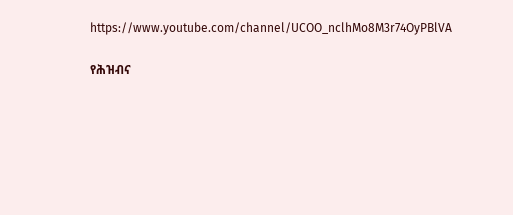https://www.youtube.com/channel/UCOO_nclhMo8M3r74OyPBlVA

የሕዝብና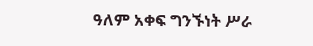ዓለም አቀፍ ግንኙነት ሥራ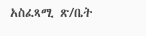አስፈጻሚ ጽ/ቤት